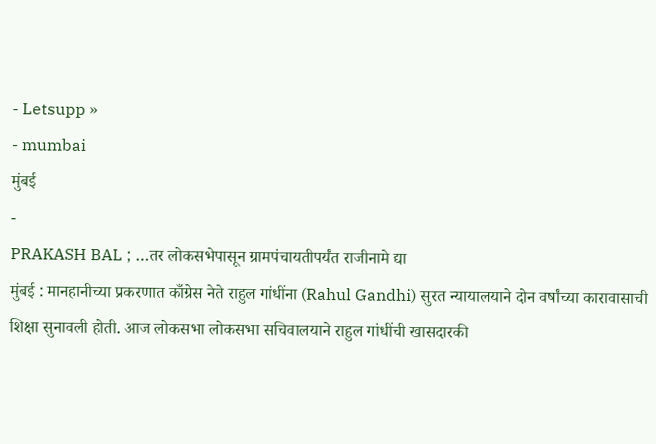- Letsupp »
- mumbai
मुंबई
-
PRAKASH BAL ; …तर लोकसभेपासून ग्रामपंचायतीपर्यंत राजीनामे द्या
मुंबई : मानहानीच्या प्रकरणात काँग्रेस नेते राहुल गांधींना (Rahul Gandhi) सुरत न्यायालयाने दोन वर्षांच्या कारावासाची शिक्षा सुनावली होती. आज लोकसभा लोकसभा सचिवालयाने राहुल गांधींची खासदारकी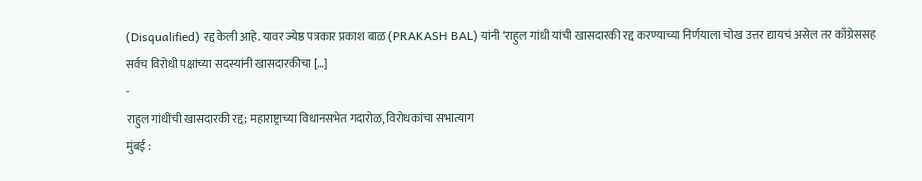(Disqualified) रद्द केली आहे. यावर ज्येष्ठ पत्रकार प्रकाश बाळ (PRAKASH BAL) यांनी ‘राहुल गांधी यांची खासदारकी रद्द करण्याच्या निर्णयाला चोख उत्तर द्यायचं असेल तर काँग्रेससह सर्वच विरोधी पक्षांच्या सदस्यांनी खासदारकीचा […]
-
राहुल गांधींची खासदारकी रद्द; महाराष्ट्राच्या विधानसभेत गदारोळ, विरोधकांचा सभात्याग
मुंबई :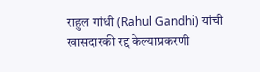राहुल गांधी (Rahul Gandhi) यांची खासदारकी रद्द केल्याप्रकरणी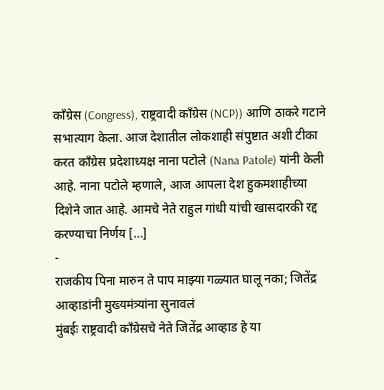काँग्रेस (Congress), राष्ट्रवादी काँग्रेस (NCP)) आणि ठाकरे गटाने सभात्याग केला. आज देशातील लोकशाही संपुष्टात अशी टीका करत काँग्रेस प्रदेशाध्यक्ष नाना पटोले (Nana Patole) यांनी केली आहे. नाना पटोले म्हणाले, आज आपला देश हुकमशाहीच्या दिशेने जात आहे. आमचे नेते राहुल गांधी यांची खासदारकी रद्द करण्याचा निर्णय […]
-
राजकीय पिना मारुन ते पाप माझ्या गळ्यात घालू नका; जितेंद्र आव्हाडांनी मुख्यमंत्र्यांना सुनावलं
मुंबईः राष्ट्रवादी काँग्रेसचे नेते जितेंद्र आव्हाड हे या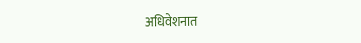अधिवेशनात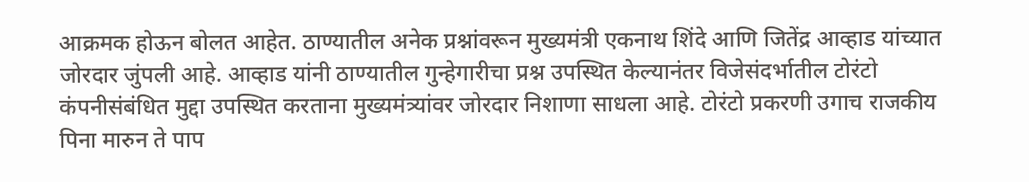आक्रमक होऊन बोलत आहेत. ठाण्यातील अनेक प्रश्नांवरून मुख्यमंत्री एकनाथ शिंदे आणि जितेंद्र आव्हाड यांच्यात जोरदार जुंपली आहे. आव्हाड यांनी ठाण्यातील गुन्हेगारीचा प्रश्न उपस्थित केल्यानंतर विजेसंदर्भातील टोरंटो कंपनीसंबंधित मुद्दा उपस्थित करताना मुख्यमंत्र्यांवर जोरदार निशाणा साधला आहे. टोरंटो प्रकरणी उगाच राजकीय पिना मारुन ते पाप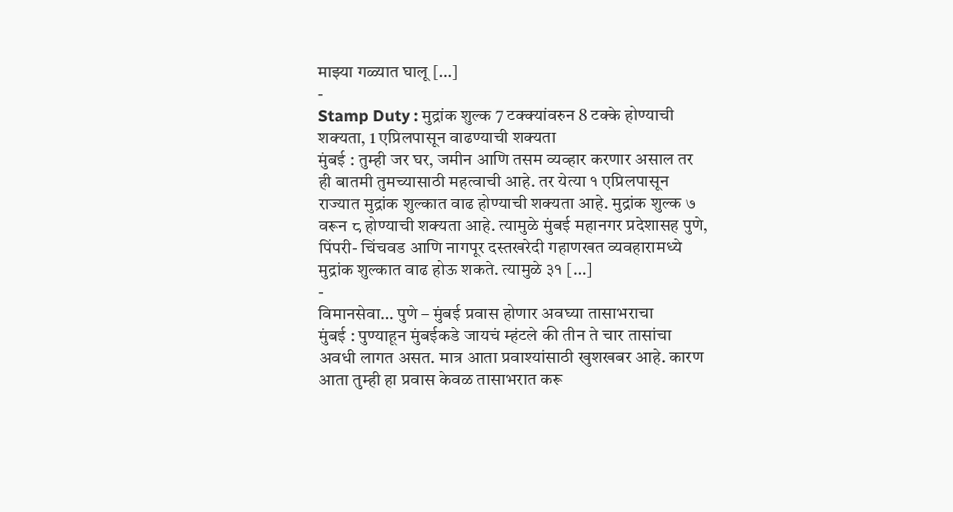माझ्या गळ्यात घालू […]
-
Stamp Duty : मुद्रांक शुल्क 7 टक्क्यांवरुन 8 टक्के होण्याची शक्यता, 1 एप्रिलपासून वाढण्याची शक्यता
मुंबई : तुम्ही जर घर, जमीन आणि तसम व्यव्हार करणार असाल तर ही बातमी तुमच्यासाठी महत्वाची आहे. तर येत्या १ एप्रिलपासून राज्यात मुद्रांक शुल्कात वाढ होण्याची शक्यता आहे. मुद्रांक शुल्क ७ वरून ८ होण्याची शक्यता आहे. त्यामुळे मुंबई महानगर प्रदेशासह पुणे, पिंपरी- चिंचवड आणि नागपूर दस्तखरेदी गहाणखत व्यवहारामध्ये मुद्रांक शुल्कात वाढ होऊ शकते. त्यामुळे ३१ […]
-
विमानसेवा… पुणे – मुंबई प्रवास होणार अवघ्या तासाभराचा
मुंबई : पुण्याहून मुंबईकडे जायचं म्हंटले की तीन ते चार तासांचा अवधी लागत असत. मात्र आता प्रवाश्यांसाठी खुशखबर आहे. कारण आता तुम्ही हा प्रवास केवळ तासाभरात करू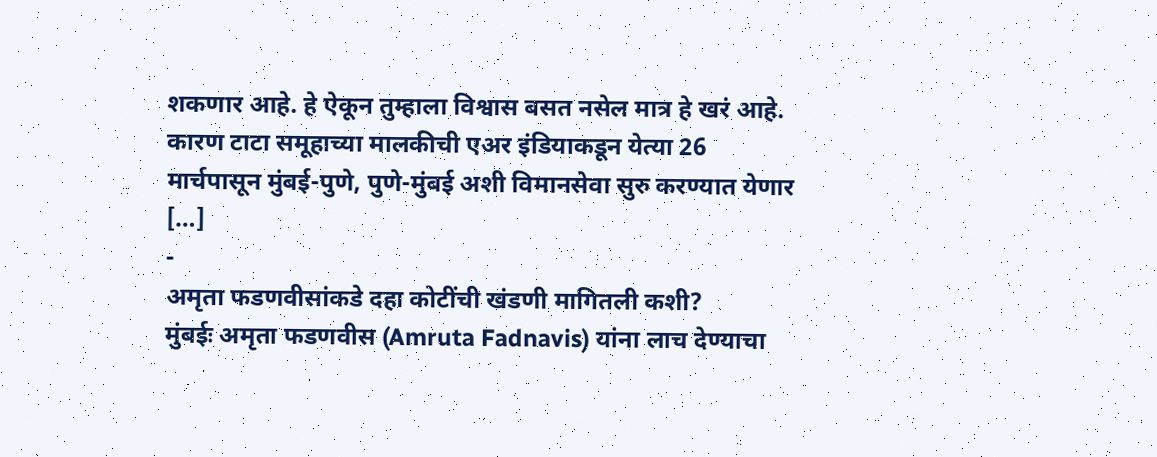शकणार आहे. हे ऐकून तुम्हाला विश्वास बसत नसेल मात्र हे खरं आहे. कारण टाटा समूहाच्या मालकीची एअर इंडियाकडून येत्या 26 मार्चपासून मुंबई-पुणे, पुणे-मुंबई अशी विमानसेवा सुरु करण्यात येणार […]
-
अमृता फडणवीसांकडे दहा कोटींची खंडणी मागितली कशी?
मुंबईः अमृता फडणवीस (Amruta Fadnavis) यांना लाच देण्याचा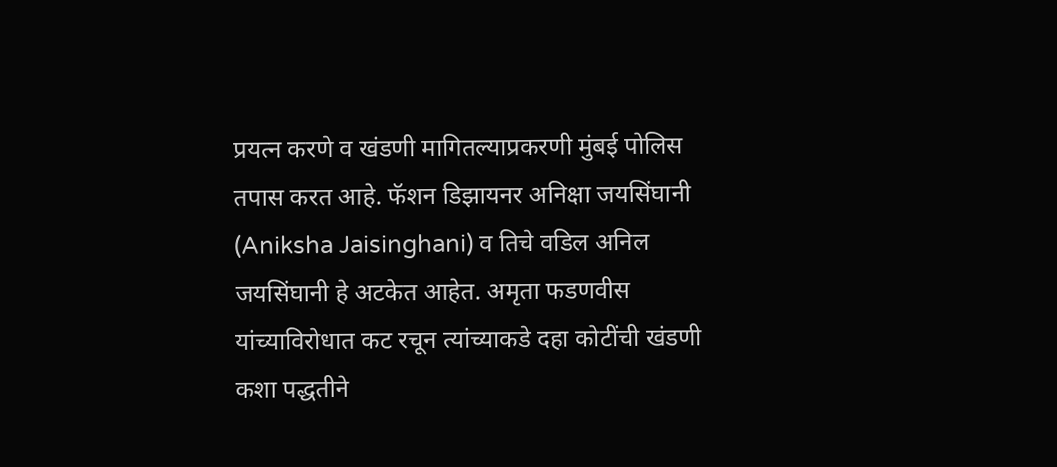प्रयत्न करणे व खंडणी मागितल्याप्रकरणी मुंबई पोलिस तपास करत आहे. फॅशन डिझायनर अनिक्षा जयसिंघानी (Aniksha Jaisinghani) व तिचे वडिल अनिल जयसिंघानी हे अटकेत आहेत. अमृता फडणवीस यांच्याविरोधात कट रचून त्यांच्याकडे दहा कोटींची खंडणी कशा पद्धतीने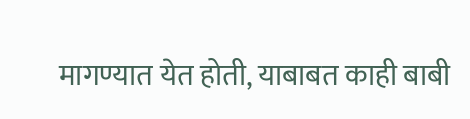मागण्यात येत होती, याबाबत काही बाबी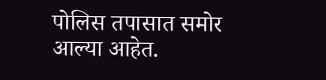पोलिस तपासात समोर आल्या आहेत.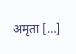अमृता […]